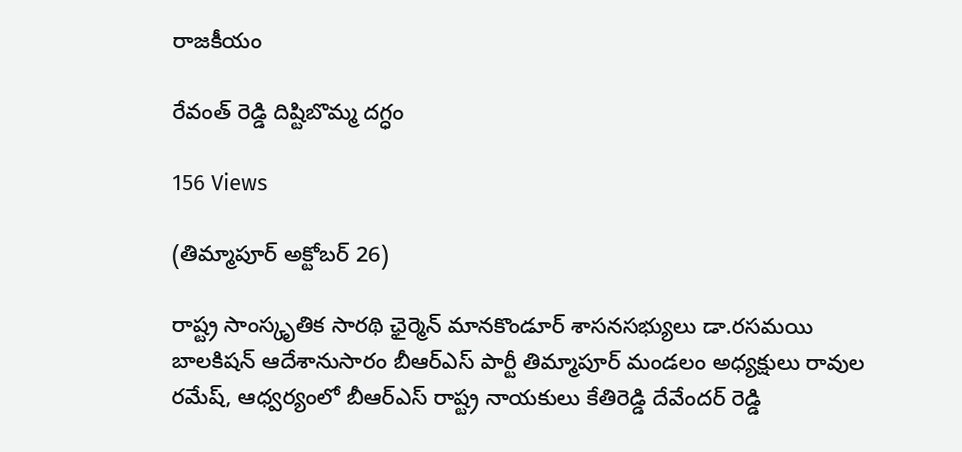రాజకీయం

రేవంత్ రెడ్డి దిష్టిబొమ్మ దగ్ధం

156 Views

(తిమ్మాపూర్ అక్టోబర్ 26)

రాష్ట్ర సాంస్కృతిక సారథి ఛైర్మెన్ మానకొండూర్ శాసనసభ్యులు డా.రసమయి బాలకిషన్ ఆదేశానుసారం బీఆర్ఎస్ పార్టీ తిమ్మాపూర్ మండలం అధ్యక్షులు రావుల రమేష్, ఆధ్వర్యంలో బీఆర్ఎస్ రాష్ట్ర నాయకులు కేతిరెడ్డి దేవేందర్ రెడ్డి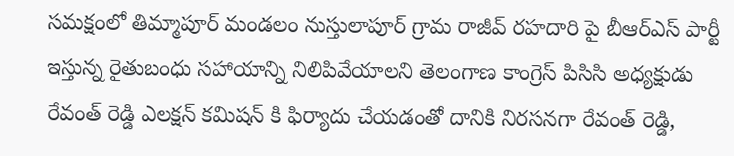సమక్షంలో తిమ్మాపూర్ మండలం నుస్తులాపూర్ గ్రామ రాజీవ్ రహదారి పై బీఆర్ఎస్ పార్టీ ఇస్తున్న రైతుబంధు సహాయాన్ని నిలిపివేయాలని తెలంగాణ కాంగ్రెస్ పిసిసి అధ్యక్షుడు రేవంత్ రెడ్డి ఎలక్షన్ కమిషన్ కి ఫిర్యాదు చేయడంతో దానికి నిరసనగా రేవంత్ రెడ్డి,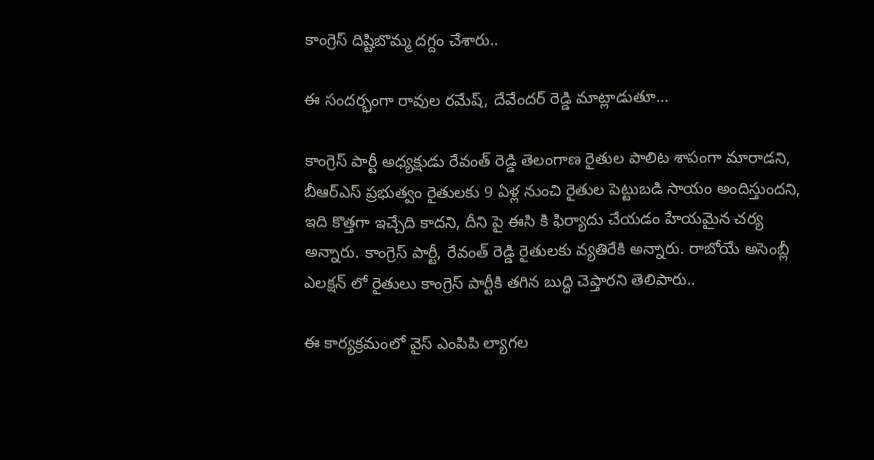కాంగ్రెస్ దిష్టిబొమ్మ దగ్దం చేశారు..

ఈ సందర్భంగా రావుల రమేష్, దేవేందర్ రెడ్డి మాట్లాడుతూ…

కాంగ్రెస్ పార్టీ అధ్యక్షుడు రేవంత్ రెడ్డి తెలంగాణ రైతుల పాలిట శాపంగా మారాడని, బీఆర్ఎస్ ప్రభుత్వం రైతులకు 9 ఏళ్ల నుంచి రైతుల పెట్టుబడి సాయం అందిస్తుందని, ఇది కొత్తగా ఇచ్చేది కాదని, దీని పై ఈసి కి ఫిర్యాదు చేయడం హేయమైన చర్య అన్నారు. కాంగ్రెస్ పార్టీ, రేవంత్ రెడ్డి రైతులకు వ్యతిరేకి అన్నారు. రాబోయే అసెంబ్లీ ఎలక్షన్ లో రైతులు కాంగ్రెస్ పార్టీకి తగిన బుద్ధి చెప్తారని తెలిపారు..

ఈ కార్యక్రమంలో వైస్ ఎంపిపి ల్యాగల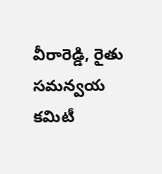వీరారెడ్డి, రైతు సమన్వయ కమిటీ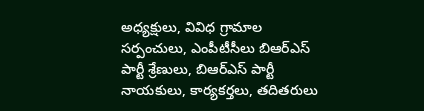అధ్యక్షులు, వివిధ గ్రామాల సర్పంచులు, ఎంపీటీసీలు బిఆర్ఎస్ పార్టీ శ్రేణులు, బిఆర్ఎస్ పార్టీ నాయకులు, కార్యకర్తలు, తదితరులు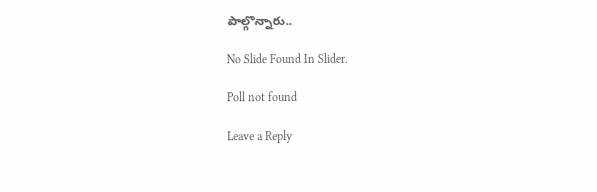పాల్గొన్నారు..

No Slide Found In Slider.

Poll not found

Leave a Reply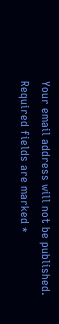Your email address will not be published. Required fields are marked *